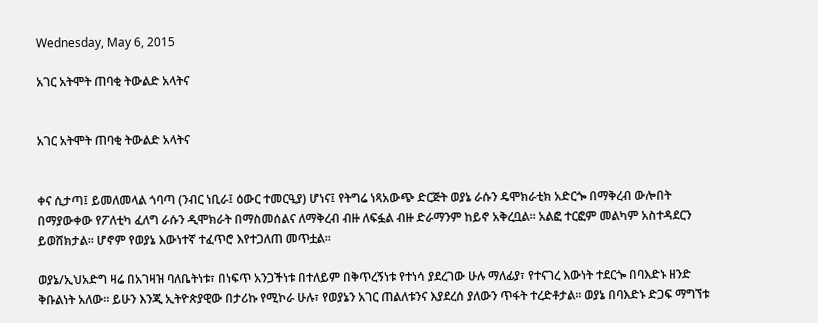Wednesday, May 6, 2015

አገር አትሞት ጠባቂ ትውልድ አላትና


አገር አትሞት ጠባቂ ትውልድ አላትና


ቀና ሲታጣ፤ ይመለመላል ጎባጣ (ንብር ነቢራ፤ ዕውር ተመርዒያ) ሆነና፤ የትግሬ ነጻአውጭ ድርጅት ወያኔ ራሱን ዴሞክራቲክ አድርጐ በማቅረብ ውሎበት በማያውቀው የፖለቲካ ፈለግ ራሱን ዲሞክራት በማስመሰልና ለማቅረብ ብዙ ለፍፏል ብዙ ድራማንም ከይኖ አቅረቧል። አልፎ ተርፎም መልካም አስተዳደርን ይወሸክታል። ሆኖም የወያኔ እውነተኛ ተፈጥሮ እየተጋለጠ መጥቷል።

ወያኔ/ኢህአድግ ዛሬ በአገዛዝ ባለቤትነቱ፣ በነፍጥ አንጋችነቱ በተለይም በቅጥረኝነቱ የተነሳ ያደረገው ሁሉ ማለፊያ፣ የተናገረ እውነት ተደርጐ በባእድኑ ዘንድ ቅቡልነት አለው። ይሁን እንጂ ኢትዮጵያዊው በታሪኩ የሚኮራ ሁሉ፣ የወያኔን አገር ጠልለቱንና እያደረሰ ያለውን ጥፋት ተረድቶታል። ወያኔ በባእድኑ ድጋፍ ማግኘቱ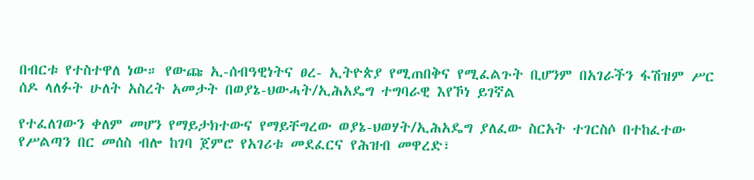በብርቱ የተስተዋለ ነው። የውጩ ኢ-ሰብዓዊነትና ፀረ- ኢትዮጵያ የሚጠበቅና የሚፈልጉት ቢሆንም በአገራችን ፋሽዝም ሥር ሰዶ ላለፉት ሁለት አስረት አመታት በወያኔ-ህውሓት/ኢሕአዴግ ተግባራዊ እየኾነ ይገኛል

የተፈለገውን ቀለም መሆን የማይታክተውና የማይቸግረው ወያኔ-ህወሃት/ኢሕአዴግ ያለፈው ስርአት ተገርስሶ በተከፈተው የሥልጣን በር መሰስ ብሎ ከገባ ጀምሮ የአገሪቱ መደፈርና የሕዝብ መዋረድ፣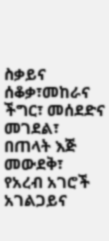ስቃይና ሰቆቃ፣መከራና ችግር፣ መሰደድና መገደል፣ በጠላት እጅ መውደቅ፣ የአረብ አገሮች አገልጋይና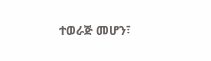ተወራጅ መሆን፣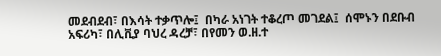መደብደብ፣ በእሳት ተቃጥሎ፤  በካራ አነገት ተቆረጦ መገደል፤  ሰሞኑን በደቡብ አፍሪካ፣ በሊቪያ ባህረ ዳረቻ፣ በየመን ወ.ዘ.ተ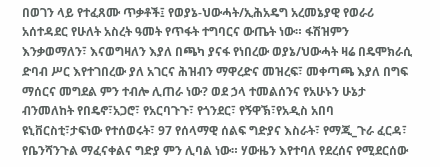በወገን ላይ የተፈጸሙ ጥቃቶች፤ የወያኔ-ህውሓት/ኢሕአዴግ አረመኔያዊ የወራሪ አሰተዳደር የሁለት አስረት ዓመት የጥፋት ተግባርና ውጤት ነው። ፋሽዝምን እንቃወማለን፣ እናወግዛለን እያለ በጫካ ያናፋ የነበረው ወያኔ/ህውሓት ዛሬ በዴሞክራሲ ድባብ ሥር እየተገበረው ያለ አገርና ሕዝብን ማዋረድና መዝረፍ፣ መቀጣጫ እያለ በግፍ ማሰርና መግደል ምን ተብሎ ሊጠራ ነው? ወደ ኃላ ተመልሰንና የአሁኑን ሁኔታ ብንመለከት የበዴኖ፣አጋሮ፣ የአርባጉጉ፣ የጎንደር፣ የኝዋኽ፣የአዲስ አበባ ዩኒቨርስቲ፣ታፍነው የተሰወሩት፣ 97 የሰላማዊ ሰልፍ ግድያና እስራት፣ የማጂ_ጉራ ፈርዳ፣ የቤንሻንጉል ማፈናቀልና ግድያ ምን ሊባል ነው። ሃውዜን እየተባለ የደረሰና የሚደርሰው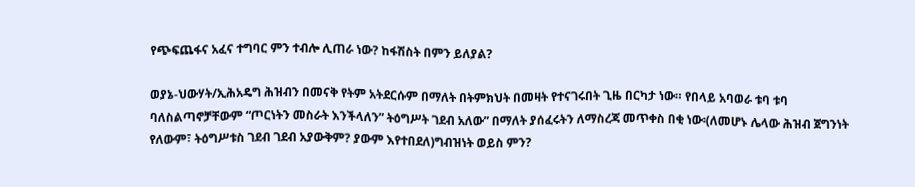የጭፍጨፋና አፈና ተግባር ምን ተብሎ ሊጠራ ነው? ከፋሽስት በምን ይለያል?

ወያኔ-ህውሃት/ኢሕአዴግ ሕዝብን በመናቅ የትም አትደርሱም በማለት በትምክህት በመዛት የተናገሩበት ጊዜ በርካታ ነው። የበላይ አባወራ ቱባ ቱባ ባለስልጣኖቻቸውም “ጦርነትን መስራት እንችላለን” ትዕግሥት ገደብ አለው” በማለት ያሰፈሩትን ለማስረጃ መጥቀስ በቂ ነው፡(ለመሆኑ ሌላው ሕዝብ ጀግንነት የለውም፣ ትዕግሥቱስ ገደብ ገደብ አያውቅም? ያውም እየተበደለ)ግብዝነት ወይስ ምን?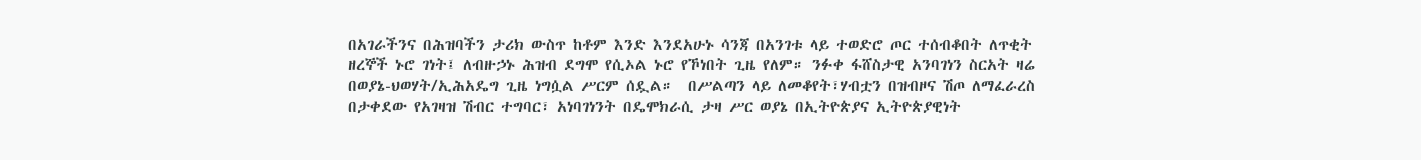በአገራችንና በሕዝባችን ታሪክ ውስጥ ከቶም እንድ እንደአሁኑ ሳንጃ በአንገቱ ላይ ተወድሮ ጦር ተሰብቆበት ለጥቂት ዘረኞች ኑሮ ገነት፤ ለብዙኃኑ ሕዝብ ደግሞ የሲኦል ኑሮ የኾነበት ጊዜ የለም። ንፉቀ ፋሸስታዊ አንባገነን ስርአት ዛሬ በወያኔ-ህወሃት/ኢሕአዴግ ጊዜ ነግሷል ሥርም ሰዷል።  በሥልጣን ላይ ለመቆየት፣ሃብቷን በዝብዞና ሽጦ ለማፈራረስ በታቀደው የአገዛዝ ሽብር ተግባር፣ አነባገነንት በዴሞክራሲ ታዛ ሥር ወያኔ በኢትዮጵያና ኢትዮጵያዊነት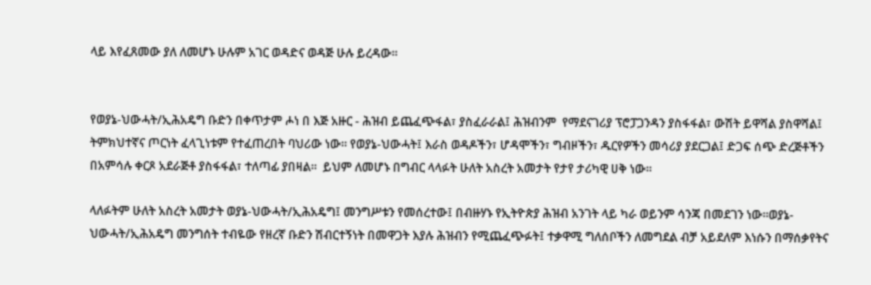ላይ እየፈጸመው ያለ ለመሆኑ ሁሉም አገር ወዳድና ወዳጅ ሁሉ ይረዳው።


የወያኔ-ህውሓት/ኢሕአዴግ ቡድን በቀጥታም ሖነ በ እጅ አዙር - ሕዝብ ይጨፈጭፋል፣ ያስፈራራል፤ ሕዝብንም  የማደናገሪያ ፕሮፓጋንዳን ያስፋፋል፣ ውሽት ይዋሻል ያስዋሻል፤ ትምክህተኛና ጦርነት ፈላጊነቱም የተፈጠረበት ባህሪው ነው። የወያኔ-ህውሓት፤ እራስ ወዳዶችን፣ ሆዳሞችን፣ ግብዞችን፣ ዱርየዎችን መሳሪያ ያደርጋል፤ ድጋፍ ሰጭ ድረጅቶችን በአምሳሉ ቀርጾ አደራጅቶ ያስፋፋል፣ ተለጣፊ ያበዛል።  ይህም ለመሆኑ በግብር ላላፉት ሁለት አስረት አመታት የታየ ታሪካዊ ሀቅ ነው።

ላለፉትም ሁለት አስረት አመታት ወያኔ-ህውሓት/ኢሕአዴግ፤ መንግሥቱን የመሰረተው፤ በብዙሃኑ የኢትዮጵያ ሕዝብ አንገት ላይ ካራ ወይንም ሳንጃ በመደገን ነው።ወያኔ-ህውሓት/ኢሕአዴግ መንግሰት ተብዬው የዘረኛ ቡድን ሽብርተኝነት በመዋጋት እያሉ ሕዝብን የሚጨፈጭፉት፤ ተቃዋሚ ግለሰቦችን ለመግደል ብቻ አይደለም እነሱን በማሰቃየትና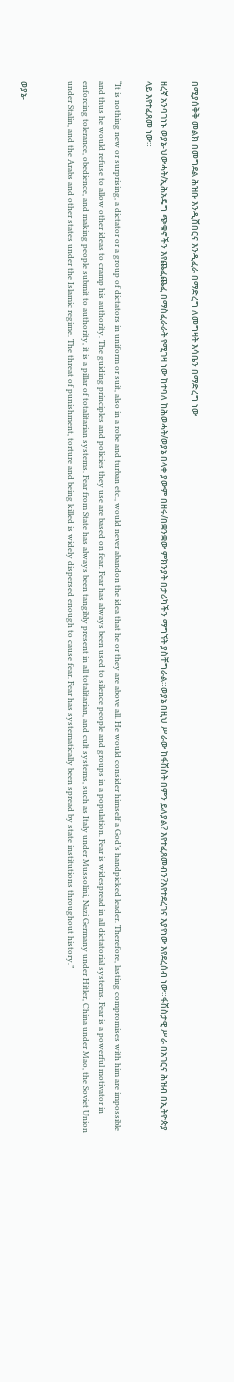በሚያሰቅቅ መልክ በመግደል ሕዝቡ እንዲሸበርና እንዲፈራ በማድረግ ለመግዛት እሳቤን በማድረግ ነው

ዘረኛ አንባገነኑ ወያኔ-ህውሓት/ኢሕአዴግ ጭቁኖችን እየጨፈጨፈ በማስፈራራት የሚገዛ ነው ከተባለ ከሕወሓት/ወያኔ በላቀ ያውም በዘሩ/በቋንቋው ምክንያት በታሪካችን ማግኘት ያስቸግራል።ወያኔ በዚህ ሥራው ከፋሽስት በምን ይለያል? እየተፈጸመብን?እየተደረገና እያየነው እየደረሰብ ነው።ፋሽስታዊ ሥራ በአገርና ሕዝብ በኢትዮጵያ ላይ እየተፈጸመ ነው።

“It is nothing new or surprising, a dictator or a group of dictators in uniform or suit, also in a robe and turban etc., would never abandon the idea that he or they are above all. He would consider himself a God’s handpicked leader. Therefore, lasting compromises with him are impossible and thus he would refuse to allow other ideas to cramp his authority. The guiding principles and policies they use are based on fear. Fear has always been used to silence people and groups in a population. Fear is widespread in all dictatorial systems. Fear is a powerful motivator in enforcing tolerance, obedience, and making people submit to authority, it is a pillar of totalitarian systems. Fear from State has always been tangibly present in all totalitarian, and cult systems, such as Italy under Mussolini, Nazi Germany under Hitler, China under Mao, the Soviet Union under Stalin, and the Arabs and other states under the Islamic regime. The threat of punishment, torture and being killed is widely dispersed enough to cause fear. Fear has systematically been spread by state institutions throughout history.”


ወያኔ-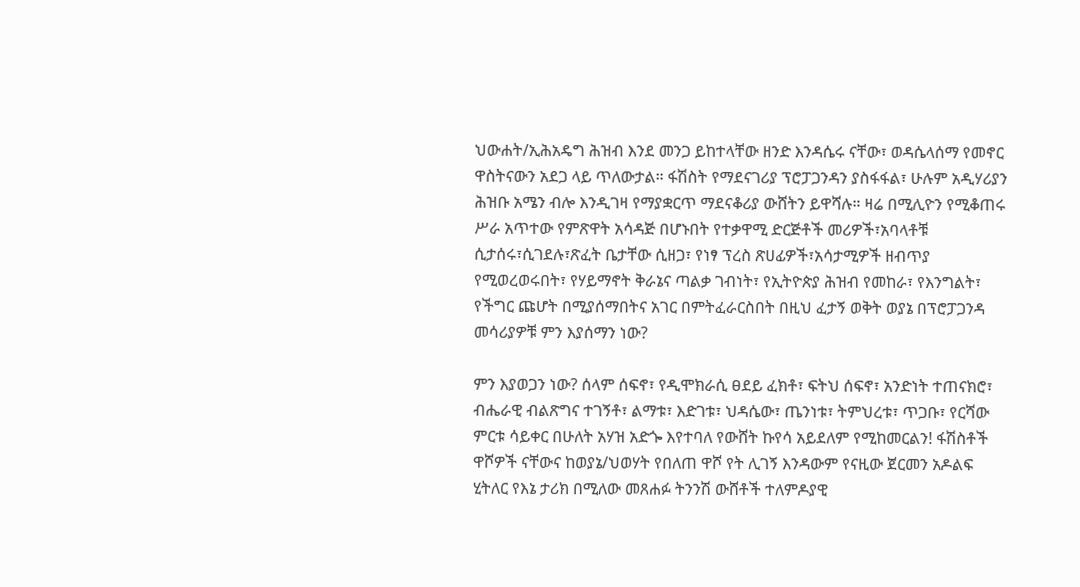ህውሐት/ኢሕአዴግ ሕዝብ እንደ መንጋ ይከተላቸው ዘንድ እንዳሴሩ ናቸው፣ ወዳሴላሰማ የመኖር ዋስትናውን አደጋ ላይ ጥለውታል። ፋሽስት የማደናገሪያ ፕሮፓጋንዳን ያስፋፋል፣ ሁሉም አዲሃሪያን ሕዝቡ አሜን ብሎ እንዲገዛ የማያቋርጥ ማደናቆሪያ ውሸትን ይዋሻሉ። ዛሬ በሚሊዮን የሚቆጠሩ ሥራ አጥተው የምጽዋት አሳዳጅ በሆኑበት የተቃዋሚ ድርጅቶች መሪዎች፣አባላቶቹ ሲታሰሩ፣ሲገደሉ፣ጽፈት ቤታቸው ሲዘጋ፣ የነፃ ፕረስ ጽሀፊዎች፣አሳታሚዎች ዘብጥያ የሚወረወሩበት፣ የሃይማኖት ቅራኔና ጣልቃ ገብነት፣ የኢትዮጵያ ሕዝብ የመከራ፣ የእንግልት፣ የችግር ጩሆት በሚያሰማበትና አገር በምትፈራርስበት በዚህ ፈታኝ ወቅት ወያኔ በፕሮፓጋንዳ መሳሪያዎቹ ምን እያሰማን ነው?

ምን እያወጋን ነው? ሰላም ሰፍኖ፣ የዲሞክራሲ ፀደይ ፈክቶ፣ ፍትህ ሰፍኖ፣ አንድነት ተጠናክሮ፣ ብሔራዊ ብልጽግና ተገኝቶ፣ ልማቱ፣ እድገቱ፣ ህዳሴው፣ ጤንነቱ፣ ትምህረቱ፣ ጥጋቡ፣ የርሻው ምርቱ ሳይቀር በሁለት አሃዝ አድጐ እየተባለ የውሸት ኩየሳ አይደለም የሚከመርልን! ፋሽስቶች ዋሾዎች ናቸውና ከወያኔ/ህወሃት የበለጠ ዋሾ የት ሊገኝ እንዳውም የናዚው ጀርመን አዶልፍ ሂትለር የእኔ ታሪክ በሚለው መጸሐፉ ትንንሽ ውሸቶች ተለምዶያዊ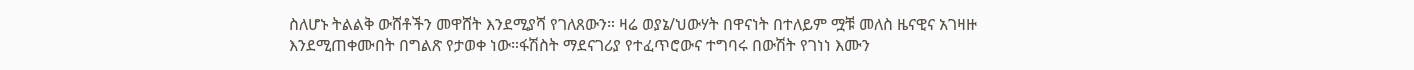ስለሆኑ ትልልቅ ውሸቶችን መዋሸት እንደሚያሻ የገለጸውን። ዛሬ ወያኔ/ህውሃት በዋናነት በተለይም ሟቹ መለስ ዜናዊና አገዛዙ እንደሚጠቀሙበት በግልጽ የታወቀ ነው።ፋሽስት ማደናገሪያ የተፈጥሮውና ተግባሩ በውሽት የገነነ እሙን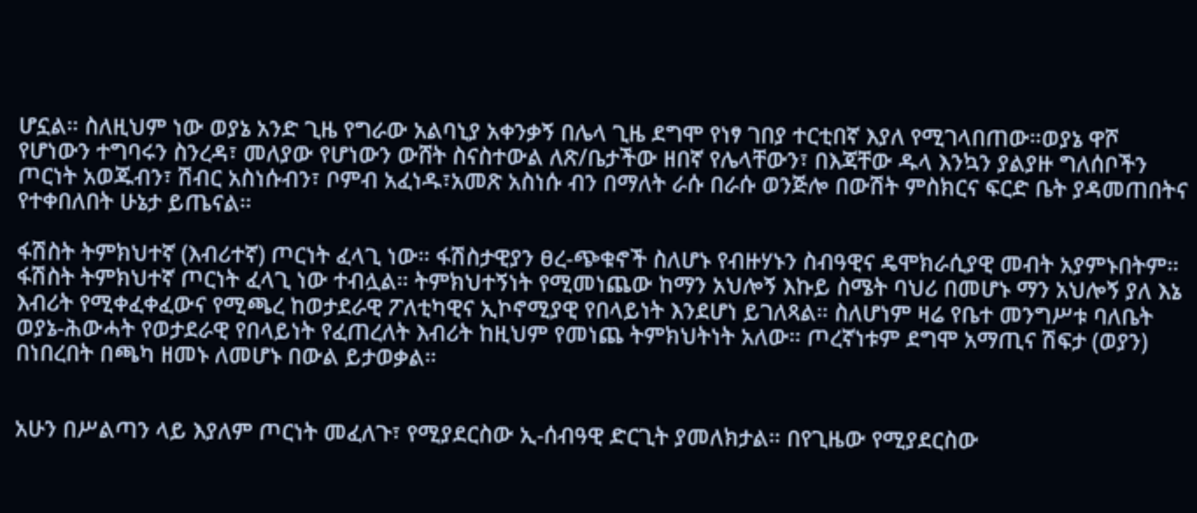ሆኗል። ስለዚህም ነው ወያኔ አንድ ጊዜ የግራው አልባኒያ አቀንቃኝ በሌላ ጊዜ ደግሞ የነፃ ገበያ ተርቲበኛ እያለ የሚገላበጠው።ወያኔ ዋሾ የሆነውን ተግባሩን ስንረዳ፣ መለያው የሆነውን ውሸት ስናስተውል ለጽ/ቤታችው ዘበኛ የሌላቸውን፣ በእጃቸው ዱላ እንኳን ያልያዙ ግለሰቦችን ጦርነት አወጁብን፣ ሽብር አስነሱብን፣ ቦምብ አፈነዱ፣አመጽ አስነሱ ብን በማለት ራሱ በራሱ ወንጅሎ በውሽት ምስክርና ፍርድ ቤት ያዳመጠበትና የተቀበለበት ሁኔታ ይጤናል።

ፋሽስት ትምክህተኛ (እብሪተኛ) ጦርነት ፈላጊ ነው። ፋሽስታዊያን ፀረ-ጭቁኖች ስለሆኑ የብዙሃኑን ስብዓዊና ዴሞክራሲያዊ መብት አያምኑበትም። ፋሽስት ትምክህተኛ ጦርነት ፈላጊ ነው ተብሏል። ትምክህተኝነት የሚመነጨው ከማን አህሎኝ እኩይ ስሜት ባህሪ በመሆኑ ማን አህሎኝ ያለ እኔ እብሪት የሚቀፈቀፈውና የሚጫረ ከወታደራዊ ፖለቲካዊና ኢኮኖሚያዊ የበላይነት እንደሆነ ይገለጻል። ስለሆነም ዛሬ የቤተ መንግሥቱ ባለቤት ወያኔ-ሕውሓት የወታደራዊ የበላይነት የፈጠረለት እብሪት ከዚህም የመነጨ ትምክህትነት አለው። ጦረኛነቱም ደግሞ አማጢና ሽፍታ (ወያን) በነበረበት በጫካ ዘመኑ ለመሆኑ በውል ይታወቃል።


አሁን በሥልጣን ላይ እያለም ጦርነት መፈለጉ፣ የሚያደርስው ኢ-ሰብዓዊ ድርጊት ያመለክታል። በየጊዜው የሚያደርስው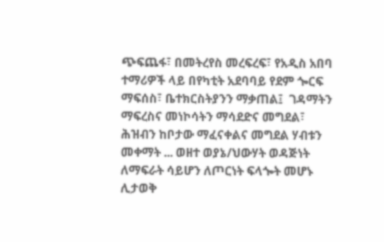ጭፍጨፋ፣ በመትረየስ መረፍረፍ፣ የአዲስ አበባ ተማሪዎች ላይ በየካቲት አደባባይ የደም ጐርፍ ማፍሰስ፣ ቤተክርስትያንን ማቃጠል፤  ገዳማትን ማፍረስና መነኮሳትን ማሳደድና መግደል፣ ሕዝብን ከቦታው ማፈናቀልና መግደል ሃብቱን መቀማት ... ወዘተ ወያኔ/ህውሃት ወዳጅነት ለማፍራት ሳይሆን ለጦርነት ፍላጐት መሆኑ ሊታወቅ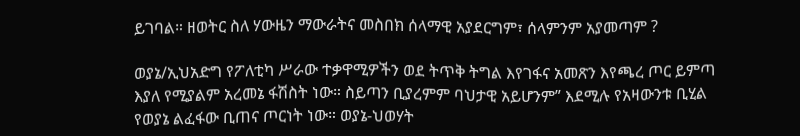ይገባል። ዘወትር ስለ ሃውዜን ማውራትና መስበክ ሰላማዊ አያደርግም፣ ሰላምንም አያመጣም ?

ወያኔ/ኢህአድግ የፖለቲካ ሥራው ተቃዋሚዎችን ወደ ትጥቅ ትግል እየገፋና አመጽን እየጫረ ጦር ይምጣ እያለ የሚያልም አረመኔ ፋሽስት ነው። ስይጣን ቢያረምም ባህታዊ አይሆንም” እደሚሉ የአዛውንቱ ቢሂል የወያኔ ልፈፋው ቢጠና ጦርነት ነው። ወያኔ-ህወሃት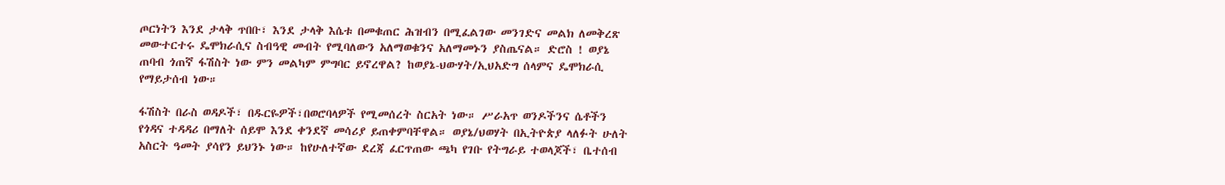ጦርነትን እንደ ታላቅ ጥበቡ፣ እንደ ታላቅ እሴቱ በመቁጠር ሕዝብን በሚፈልገው መንገድና መልክ ለመቅረጽ መውተርተሩ ዴሞክራሲና ስብዓዊ መብት የሚባለውን አለማወቁንና አለማመኑን ያስጤናል። ድሮስ ! ወያኔ ጠባብ ጎጠኛ ፋሽስት ነው ምን መልካም ምግባር ይኖረዋል? ከወያኔ-ህውሃት/ኢህአድግ ሰላምና ዴሞክራሲ የማይታሰብ ነው።

ፋሽስት በራስ ወዳዶች፣ በዱርዬዎች፣በወሮባላዎች የሚመሰረት ስርአት ነው። ሥራአጥ ወንዶችንና ሴቶችን የጎዳና ተዳዳሪ በማለት ሰይሞ እንደ ቀንደኛ መሳሪያ ይጠቀምባቸዋል። ወያኔ/ህወሃት በኢትዮጵያ ላለፉት ሁለት አስርት ዓመት ያሳየን ይህንኑ ነው። ከየሁለተኛው ደረጃ ፈርጥጠው ጫካ የገቡ የትግራይ ተወላጆች፣ ቤተሰብ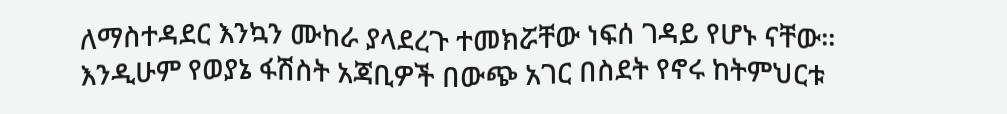ለማስተዳደር እንኳን ሙከራ ያላደረጉ ተመክሯቸው ነፍሰ ገዳይ የሆኑ ናቸው። እንዲሁም የወያኔ ፋሽስት አጃቢዎች በውጭ አገር በስደት የኖሩ ከትምህርቱ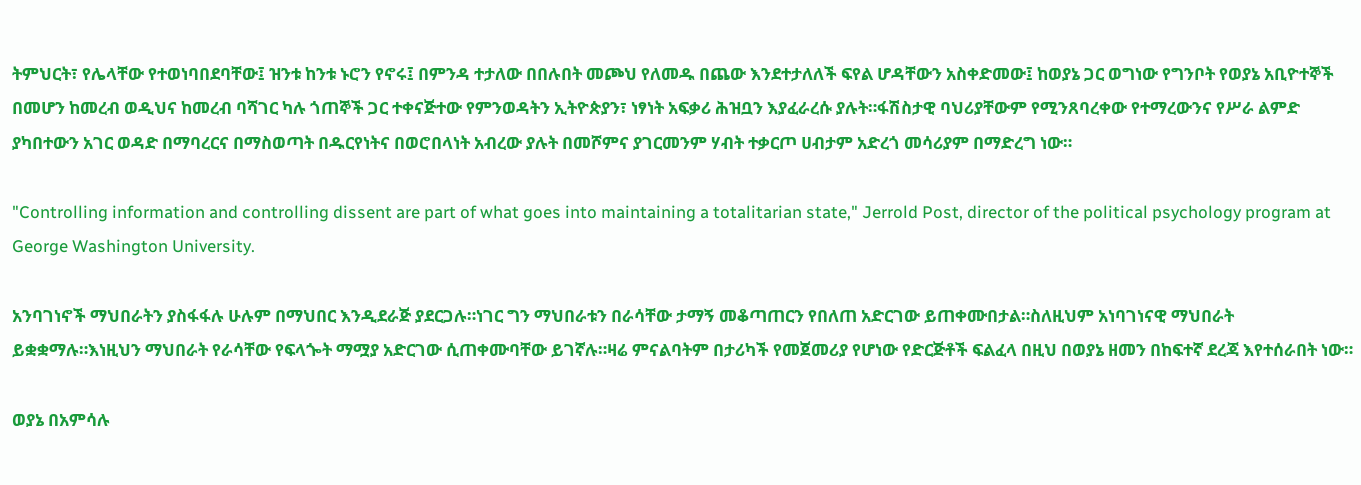ትምህርት፣ የሌላቸው የተወነባበደባቸው፤ ዝንቱ ከንቱ ኑሮን የኖሩ፤ በምንዳ ተታለው በበሉበት መጮህ የለመዱ በጨው እንደተታለለች ፍየል ሆዳቸውን አስቀድመው፤ ከወያኔ ጋር ወግነው የግንቦት የወያኔ አቢዮተኞች በመሆን ከመረብ ወዲህና ከመረብ ባሻገር ካሉ ጎጠኞች ጋር ተቀናጅተው የምንወዳትን ኢትዮጵያን፣ ነፃነት አፍቃሪ ሕዝቧን እያፈራረሱ ያሉት።ፋሽስታዊ ባህሪያቸውም የሚንጸባረቀው የተማረውንና የሥራ ልምድ ያካበተውን አገር ወዳድ በማባረርና በማስወጣት በዱርየነትና በወሮበላነት አብረው ያሉት በመሾምና ያገርመንም ሃብት ተቃርጦ ሀብታም አድረጎ መሳሪያም በማድረግ ነው።

"Controlling information and controlling dissent are part of what goes into maintaining a totalitarian state," Jerrold Post, director of the political psychology program at George Washington University.

አንባገነኖች ማህበራትን ያስፋፋሉ ሁሉም በማህበር እንዲደራጅ ያደርጋሉ።ነገር ግን ማህበራቱን በራሳቸው ታማኝ መቆጣጠርን የበለጠ አድርገው ይጠቀሙበታል።ስለዚህም አነባገነናዊ ማህበራት ይቋቋማሉ።እነዚህን ማህበራት የራሳቸው የፍላጐት ማሟያ አድርገው ሲጠቀሙባቸው ይገኛሉ።ዛሬ ምናልባትም በታሪካች የመጀመሪያ የሆነው የድርጅቶች ፍልፈላ በዚህ በወያኔ ዘመን በከፍተኛ ደረጃ እየተሰራበት ነው።

ወያኔ በአምሳሉ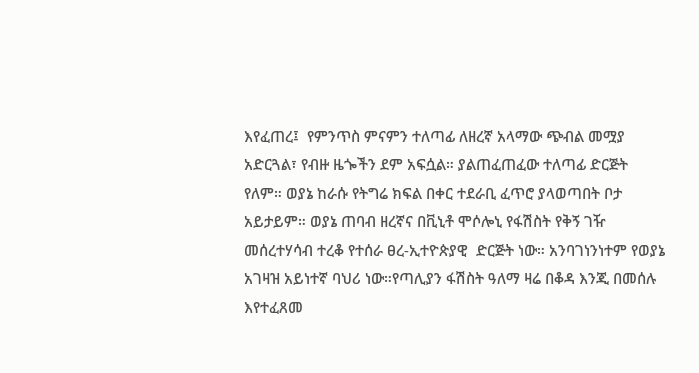እየፈጠረ፤  የምንጥስ ምናምን ተለጣፊ ለዘረኛ አላማው ጭብል መሟያ አድርጓል፣ የብዙ ዜጐችን ደም አፍሷል። ያልጠፈጠፈው ተለጣፊ ድርጅት የለም። ወያኔ ከራሱ የትግሬ ክፍል በቀር ተደራቢ ፈጥሮ ያላወጣበት ቦታ አይታይም። ወያኔ ጠባብ ዘረኛና በቪኒቶ ሞሶሎኒ የፋሽስት የቅኝ ገዥ መሰረተሃሳብ ተረቆ የተሰራ ፀረ-ኢተዮጵያዊ  ድርጅት ነው። አንባገነንነተም የወያኔ አገዛዝ አይነተኛ ባህሪ ነው።የጣሊያን ፋሽስት ዓለማ ዛሬ በቆዳ እንጂ በመሰሉ እየተፈጸመ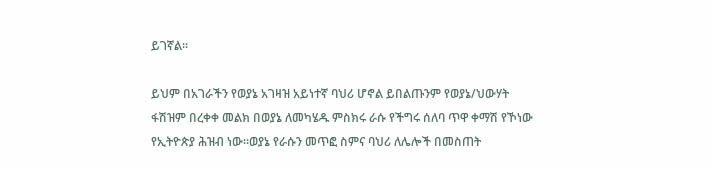ይገኛል።

ይህም በአገራችን የወያኔ አገዛዝ አይነተኛ ባህሪ ሆኖል ይበልጡንም የወያኔ/ህውሃት ፋሽዝም በረቀቀ መልክ በወያኔ ለመካሄዱ ምስክሩ ራሱ የችግሩ ሰለባ ጥዋ ቀማሽ የኾነው የኢትዮጵያ ሕዝብ ነው።ወያኔ የራሱን መጥፎ ስምና ባህሪ ለሌሎች በመስጠት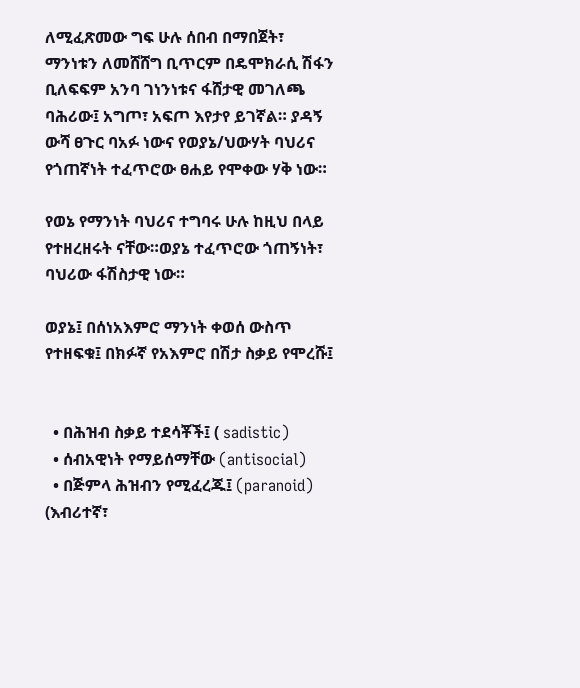ለሚፈጽመው ግፍ ሁሉ ሰበብ በማበጀት፣ ማንነቱን ለመሸሸግ ቢጥርም በዴሞክራሲ ሽፋን ቢለፍፍም አንባ ገነንነቱና ፋሸታዊ መገለጫ ባሕሪው፤ አግጦ፣ አፍጦ እየታየ ይገኛል። ያዳኝ ውሻ ፀጉር ባአፉ ነውና የወያኔ/ህውሃት ባህሪና የጎጠኛነት ተፈጥሮው ፀሐይ የሞቀው ሃቅ ነው።

የወኔ የማንነት ባህሪና ተግባሩ ሁሉ ከዚህ በላይ የተዘረዘሩት ናቸው።ወያኔ ተፈጥሮው ጎጠኝነት፣ ባህሪው ፋሽስታዊ ነው።

ወያኔ፤ በሰነአእምሮ ማንነት ቀወሰ ውስጥ የተዘፍቁ፤ በክፉኛ የአእምሮ በሽታ ስቃይ የሞረሹ፤


  • በሕዝብ ስቃይ ተደሳቾች፤ ( sadistic)
  • ሰብአዊነት የማይሰማቸው (antisocial)
  • በጅምላ ሕዝብን የሚፈረጁ፤ (paranoid) (እብሪተኛ፣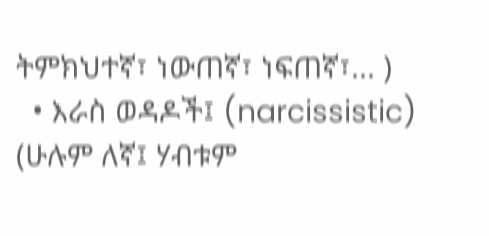ትምክህተኛ፣ ነውጠኛ፣ ነፍጠኛ፣... )
  • እራስ ወዳዶች፤ (narcissistic) (ሁሉም ለኛ፤ ሃብቱም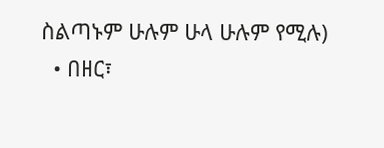ስልጣኑም ሁሉም ሁላ ሁሉም የሚሉ)
  • በዘር፣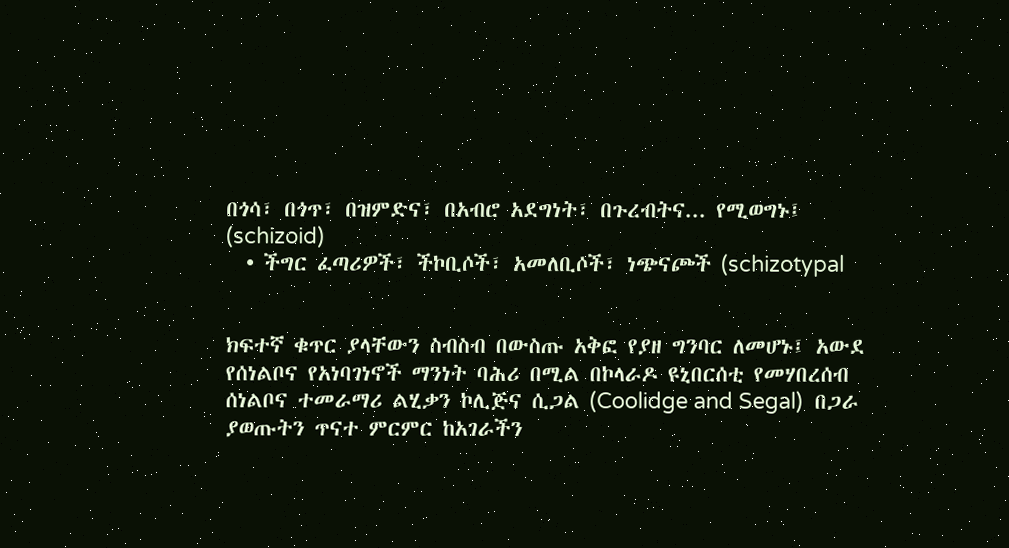በጎሳ፣ በጎጥ፣ በዝምድና፣ በአብሮ አደግነት፣ በጉረብትና... የሚወግኑ፤ (schizoid)
  • ችግር ፈጣሪዎች፣ ችኮቢሶች፣ አመለቢሶች፣ ነጭናጮች (schizotypal


ክፍተኛ ቁጥር ያላቸውን ስብስብ በውስጡ አቅፎ የያዘ ግንባር ለመሆኑ፤ አውደ የሰነልቦና የአነባገነኖች ማንነት ባሕሪ በሚል በኮላራዶ ዩኒበርሰቲ የመሃበረሰብ ሰነልቦና ተመራማሪ ልሂቃን ኮሊጅና ሲጋል (Coolidge and Segal)  በጋራ ያወጡትን ጥናተ ምርምር ከአገራችን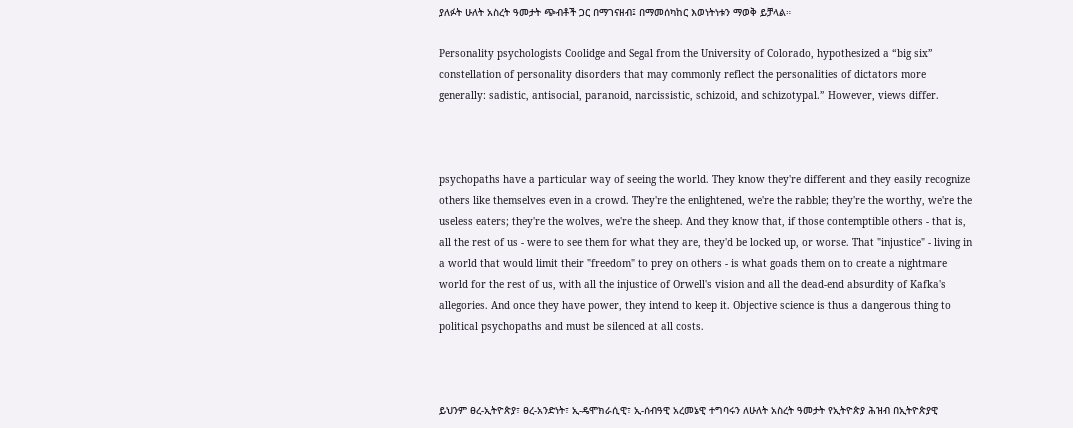ያለፉት ሁለት አስረት ዓመታት ጭብቶች ጋር በማገናዘብ፤ በማመሰካከር እወነትነቱን ማወቅ ይቻላል።

Personality psychologists Coolidge and Segal from the University of Colorado, hypothesized a “big six” constellation of personality disorders that may commonly reflect the personalities of dictators more generally: sadistic, antisocial, paranoid, narcissistic, schizoid, and schizotypal.” However, views differ.



psychopaths have a particular way of seeing the world. They know they're different and they easily recognize others like themselves even in a crowd. They're the enlightened, we're the rabble; they're the worthy, we're the useless eaters; they're the wolves, we're the sheep. And they know that, if those contemptible others - that is, all the rest of us - were to see them for what they are, they'd be locked up, or worse. That "injustice" - living in a world that would limit their "freedom" to prey on others - is what goads them on to create a nightmare world for the rest of us, with all the injustice of Orwell's vision and all the dead-end absurdity of Kafka's allegories. And once they have power, they intend to keep it. Objective science is thus a dangerous thing to political psychopaths and must be silenced at all costs.



ይህንም ፀረ-ኢትዮጵያ፣ ፀረ-አንድነት፣ ኢ-ዴሞክራሲዊ፣ ኢ-ሰብዓዊ አረመኔዊ ተግባሩን ለሁለት አስረት ዓመታት የኢትዮጵያ ሕዝብ በኢትዮጵያዊ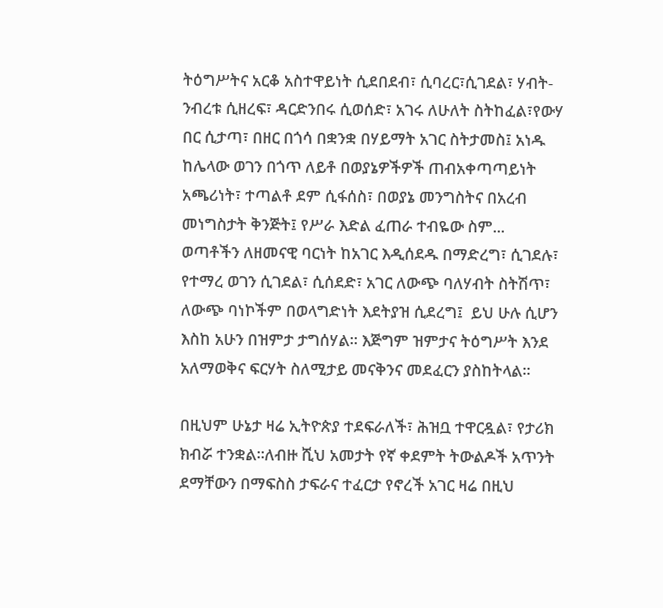ትዕግሥትና አርቆ አስተዋይነት ሲደበደብ፣ ሲባረር፣ሲገደል፣ ሃብት-ንብረቱ ሲዘረፍ፣ ዳርድንበሩ ሲወሰድ፣ አገሩ ለሁለት ስትከፈል፣የውሃ በር ሲታጣ፣ በዘር በጎሳ በቋንቋ በሃይማት አገር ስትታመስ፤ አነዱ ከሌላው ወገን በጎጥ ለይቶ በወያኔዎችዎች ጠብአቀጣጣይነት አጫሪነት፣ ተጣልቶ ደም ሲፋሰስ፣ በወያኔ መንግስትና በአረብ መነግስታት ቅንጅት፤ የሥራ እድል ፈጠራ ተብዬው ስም... ወጣቶችን ለዘመናዊ ባርነት ከአገር እዲሰደዱ በማድረግ፣ ሲገደሉ፣ የተማረ ወገን ሲገደል፣ ሲሰደድ፣ አገር ለውጭ ባለሃብት ስትሽጥ፣ ለውጭ ባነኮችም በወላግድነት እደትያዝ ሲደረግ፤  ይህ ሁሉ ሲሆን እስከ አሁን በዝምታ ታግሰሃል። እጅግም ዝምታና ትዕግሥት እንደ አለማወቅና ፍርሃት ስለሚታይ መናቅንና መደፈርን ያስከትላል።

በዚህም ሁኔታ ዛሬ ኢትዮጵያ ተደፍራለች፣ ሕዝቧ ተዋርዷል፣ የታሪክ ክብሯ ተንቋል።ለብዙ ሺህ አመታት የኛ ቀደምት ትውልዶች አጥንት ደማቸውን በማፍስስ ታፍራና ተፈርታ የኖረች አገር ዛሬ በዚህ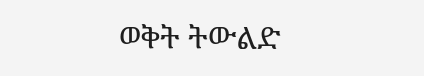ወቅት ትውልድ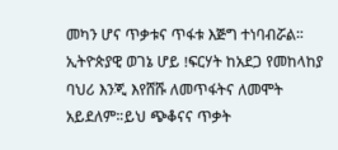መካን ሆና ጥቃቱና ጥፋቱ እጅግ ተነባብሯል። ኢትዮጵያዊ ወገኔ ሆይ !ፍርሃት ከአደጋ የመከላከያ ባህሪ እንጂ እየሸሹ ለመጥፋትና ለመሞት አይደለም።ይህ ጭቆናና ጥቃት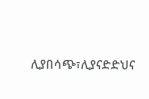ሊያበሳጭ፣ሊያናድድህና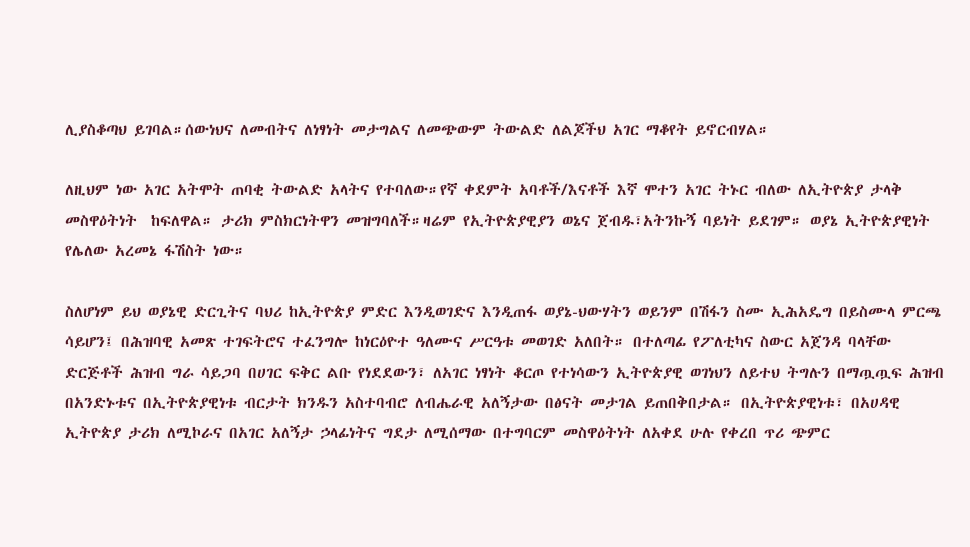ሊያስቆጣህ ይገባል።ሰውነህና ለመብትና ለነፃነት መታግልና ለመጭውም ትውልድ ለልጆችህ አገር ማቆየት ይኖርብሃል።

ለዚህም ነው አገር አትሞት ጠባቂ ትውልድ አላትና የተባለው።የኛ ቀደምት አባቶች/እናቶች እኛ ሞተን አገር ትኑር ብለው ለኢትዮጵያ ታላቅ መስዋዕትነት  ከፍለዋል። ታሪክ ምስክርነትዋን መዝግባለች።ዛሬም የኢትዮጵያዊያን ወኔና ጀብዱ፣አትንኩኝ ባይነት ይደገም። ወያኔ ኢትዮጵያዊነት የሌለው አረመኔ ፋሽስት ነው።

ስለሆነም ይህ ወያኔዊ ድርጊትና ባህሪ ከኢትዮጵያ ምድር እንዲወገድና እንዲጠፋ ወያኔ-ህውሃትን ወይንም በሽፋን ስሙ ኢሕአዴግ በይስሙላ ምርጫ ሳይሆን፤ በሕዝባዊ አመጽ ተገፍትሮና ተፈንግሎ ከነርዕዮተ ዓለሙና ሥርዓቱ መወገድ አለበት። በተለጣፊ የፖለቲካና ስውር አጀንዳ ባላቸው ድርጅቶች ሕዝብ ግራ ሳይጋባ በሀገር ፍቅር ልቡ የነደደውን፣ ለአገር ነፃነት ቆርጦ የተነሳውን ኢትዮጵያዊ ወገነህን ለይተህ ትግሉን በማጧጧፍ ሕዝብ በአንድኑቱና በኢትዮጵያዊነቱ ብርታት ክንዱን አስተባብሮ ለብሔራዊ አለኝታው በፅናት መታገል ይጠበቅበታል። በኢትዮጵያዊነቱ፣ በአሀዳዊ ኢትዮጵያ ታሪክ ለሚኮራና በአገር አለኝታ ኃላፊነትና ግደታ ለሚሰማው በተግባርም መስዋዕትነት ለአቀደ ሁሉ የቀረበ ጥሪ ጭምር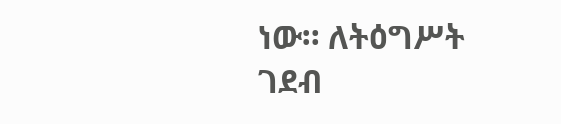ነው። ለትዕግሥት ገደብ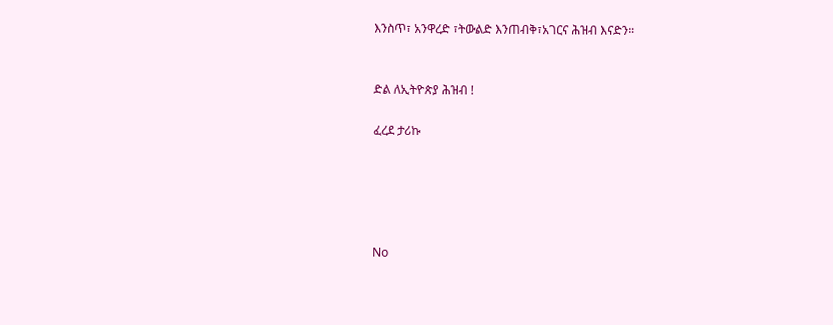እንስጥ፣ አንዋረድ ፣ትውልድ እንጠብቅ፣አገርና ሕዝብ እናድን።


ድል ለኢትዮጵያ ሕዝብ !

ፈረደ ታሪኩ





No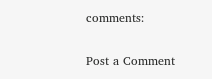comments:

Post a Comment